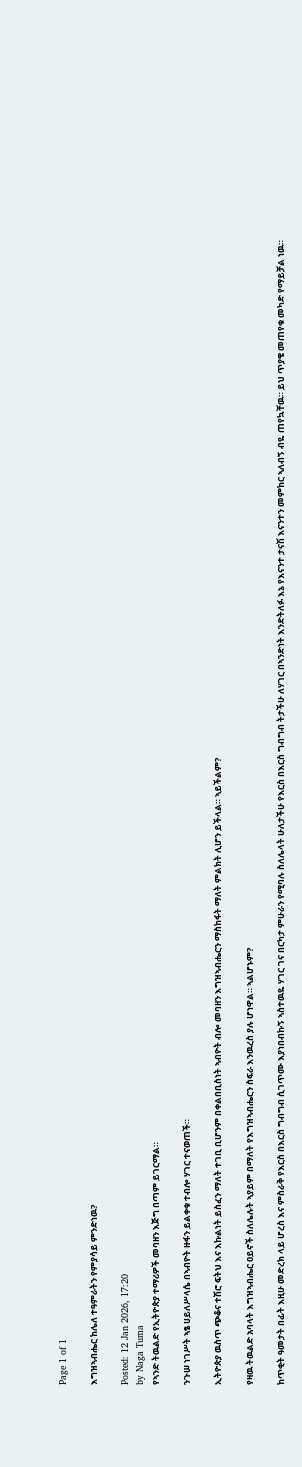Page 1 of 1

እግዝኣብሔር ከሌለ ተዓምራትን የምያሳይ ምንድነዉ?

Posted: 12 Jan 2026, 17:20
by Naga Tuma
የኣንድ ትዉልድ የኢትዮጵያ ተማሪዎች መባዘን እጅግ በጣም ይገርማል።

ንጉሠ ነገሥት ኣፄ ሀይለሥላሴ በኣብዮት ዙፋን ይልቀቁ ተብሎ ሃገር ተናወጠች።

ኢትዮጵያ ዉስጥ ጭቆና ተሽሮ ፍትህ እና እኩልነት ይስፈን ማለት ተገቢ ቢሆንም በቀልበቢስነት ኣብዮት ብሎ መባዘን እግዝኣብሔርን ማስከፋት ማለት ምልክት ሊሆን ይችላል። ኣይችልም?

የዛዉ ትዉልድ አባላት እግዝኣብሔር ዐይኖች ስለሌሉት ኣያይም በማለት የእግዝኣብሔርን ስፍራ እንዉረስ ያሉ ሆነዋል። ኣልሆኑም?

ከጥቂት ዓመታት በፊት እዚሁ መድረክ ላይ ሆረስ እና ምስራቅ የእርስ በእርስ ግብግብ ሲገጥሙ እያነበብኩኝ ኣስተዉዬ ሃገር ገና በርካታ ምሁራን የሚባሉ ስለሌላት ሁለታችሁ የእርስ በእርስ ግብግብ ትታችሁ ለሃገር በኣንድነት እንድትለፉ እኔ የእናንተ ታናሽ እናንተን መምከር ኣለብኝ ብዬ ጠየኳቸዉ። ይህ ጥያቄ መጠየቁ መካድ የማይቻል ነዉ።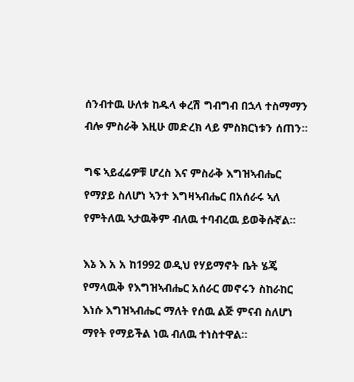ሰንብተዉ ሁለቱ ከዱላ ቀረሽ ግብግብ በኋላ ተስማማን ብሎ ምስራቅ እዚሁ መድረክ ላይ ምስክርነቱን ሰጠን።

ግፍ ኣይፈሬዎቹ ሆረስ እና ምስራቅ እግዝኣብሔር የማያይ ስለሆነ ኣንተ እግዛኣብሔር በአሰራሩ ኣለ የምትለዉ ኣታዉቅም ብለዉ ተባብረዉ ይወቅሱኛል።

እኔ እ አ አ ከ1992 ወዲህ የሃይማኖት ቤት ሄጄ የማላዉቅ የእግዝኣብሔር አሰራር መኖሩን ስከራከር እነሱ እግዝኣብሔር ማለት የሰዉ ልጅ ምናብ ስለሆነ ማየት የማይችል ነዉ ብለዉ ተነስተዋል።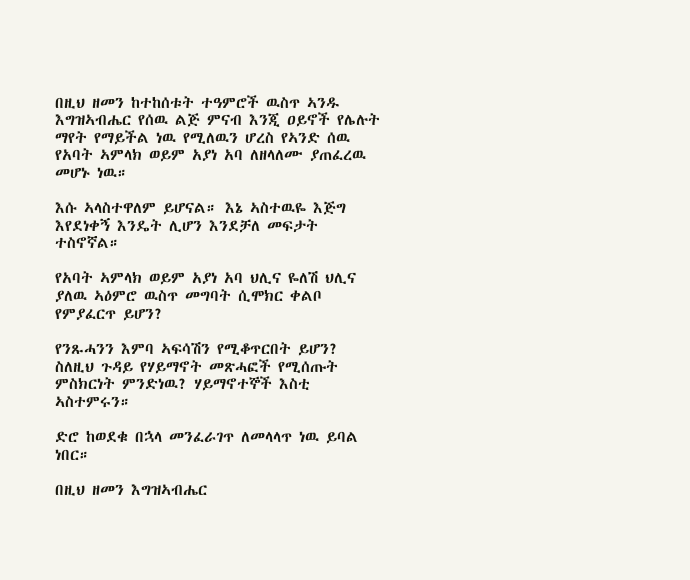በዚህ ዘመን ከተከሰቱት ተዓምሮች ዉስጥ ኣንዱ እግዝኣብሔር የሰዉ ልጅ ምናብ እንጂ ዐይኖች የሌሉት ማየት የማይችል ነዉ የሚለዉን ሆረስ የኣንድ ሰዉ የአባት ኣምላክ ወይም አያነ አባ ለዘላለሙ ያጠፈረዉ መሆኑ ነዉ።

እሱ ኣላስተዋለም ይሆናል። እኔ ኣስተዉዬ እጅግ እየደነቀኝ እንዴት ሊሆን እንደቻለ መፍታት ተስኖኛል።

የአባት ኣምላክ ወይም አያነ አባ ህሊና ዬለሽ ህሊና ያለዉ ኣዕምሮ ዉስጥ መግባት ሲሞክር ቀልቦ የምያፈርጥ ይሆን?

የንጹሓንን እምባ ኣፍሳሽን የሚቆጥርበት ይሆን? ስለዚህ ጉዳይ የሃይማኖት መጽሓፎች የሚሰጡት ምስክርነት ምንድነዉ? ሃይማኖተኞች እስቲ ኣስተምሩን።

ድሮ ከወደቁ በኋላ መንፈራገጥ ለመላላጥ ነዉ ይባል ነበር።

በዚህ ዘመን እግዝኣብሔር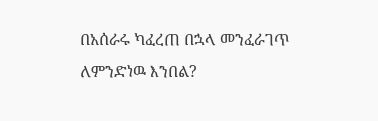በአሰራሩ ካፈረጠ በኋላ መንፈራገጥ ለምንድነዉ እንበል?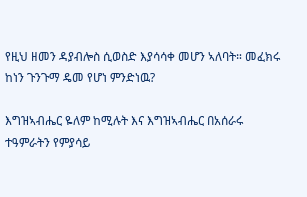የዚህ ዘመን ዳያብሎስ ሲወስድ እያሳሳቀ መሆን ኣለባት። መፈክሩ ከነን ጉንጉማ ዴመ የሆነ ምንድነዉ?

እግዝኣብሔር ዬለም ከሚሉት እና እግዝኣብሔር በአሰራሩ ተዓምራትን የምያሳይ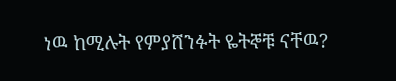ነዉ ከሚሉት የምያሸንፉት ዬትኞቹ ናቸዉ?